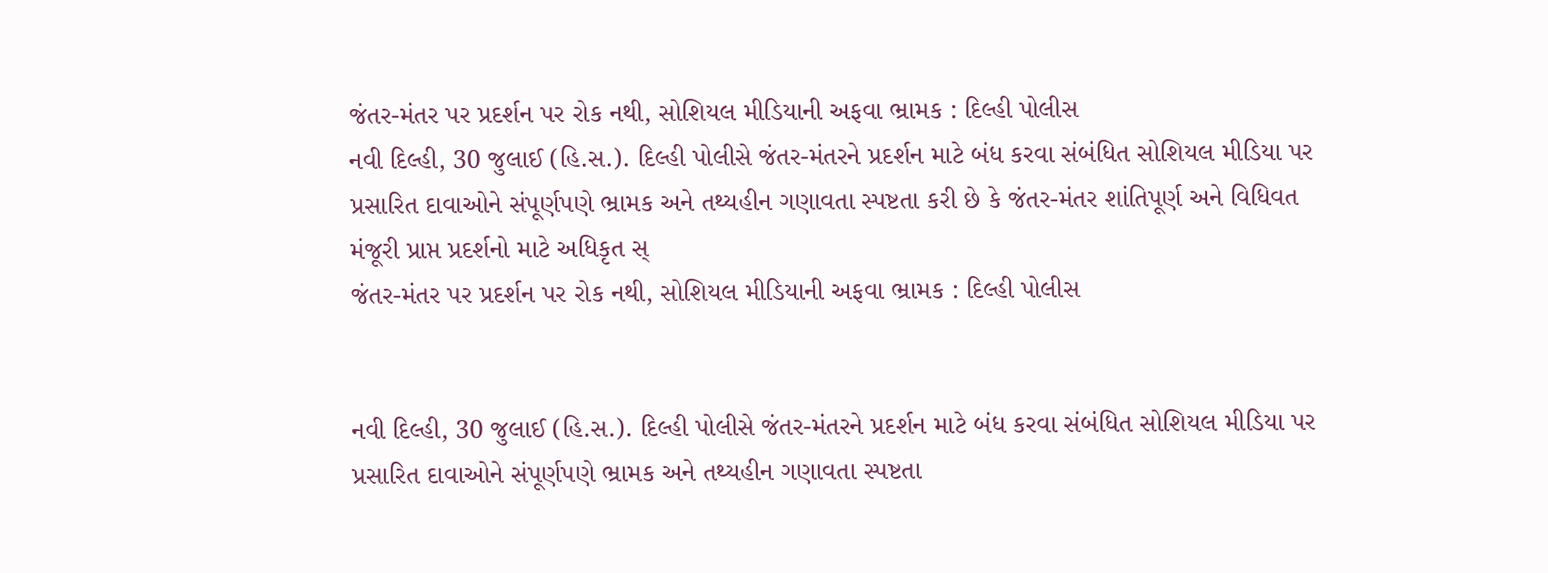જંતર-મંતર પર પ્રદર્શન પર રોક નથી, સોશિયલ મીડિયાની અફવા ભ્રામક : દિલ્હી પોલીસ
નવી દિલ્હી, 30 જુલાઈ (હિ.સ.). દિલ્હી પોલીસે જંતર-મંતરને પ્રદર્શન માટે બંધ કરવા સંબંધિત સોશિયલ મીડિયા પર પ્રસારિત દાવાઓને સંપૂર્ણપણે ભ્રામક અને તથ્યહીન ગણાવતા સ્પષ્ટતા કરી છે કે જંતર-મંતર શાંતિપૂર્ણ અને વિધિવત મંજૂરી પ્રાપ્ત પ્રદર્શનો માટે અધિકૃત સ્
જંતર-મંતર પર પ્રદર્શન પર રોક નથી, સોશિયલ મીડિયાની અફવા ભ્રામક : દિલ્હી પોલીસ


નવી દિલ્હી, 30 જુલાઈ (હિ.સ.). દિલ્હી પોલીસે જંતર-મંતરને પ્રદર્શન માટે બંધ કરવા સંબંધિત સોશિયલ મીડિયા પર પ્રસારિત દાવાઓને સંપૂર્ણપણે ભ્રામક અને તથ્યહીન ગણાવતા સ્પષ્ટતા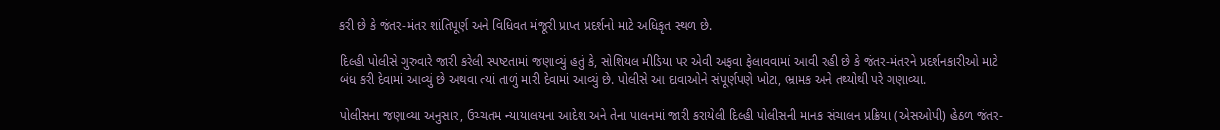કરી છે કે જંતર-મંતર શાંતિપૂર્ણ અને વિધિવત મંજૂરી પ્રાપ્ત પ્રદર્શનો માટે અધિકૃત સ્થળ છે.

દિલ્હી પોલીસે ગુરુવારે જારી કરેલી સ્પષ્ટતામાં જણાવ્યું હતું કે, સોશિયલ મીડિયા પર એવી અફવા ફેલાવવામાં આવી રહી છે કે જંતર-મંતરને પ્રદર્શનકારીઓ માટે બંધ કરી દેવામાં આવ્યું છે અથવા ત્યાં તાળું મારી દેવામાં આવ્યું છે. પોલીસે આ દાવાઓને સંપૂર્ણપણે ખોટા, ભ્રામક અને તથ્યોથી પરે ગણાવ્યા.

પોલીસના જણાવ્યા અનુસાર, ઉચ્ચતમ ન્યાયાલયના આદેશ અને તેના પાલનમાં જારી કરાયેલી દિલ્હી પોલીસની માનક સંચાલન પ્રક્રિયા (એસઓપી) હેઠળ જંતર-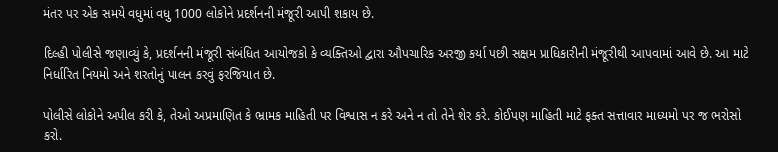મંતર પર એક સમયે વધુમાં વધુ 1000 લોકોને પ્રદર્શનની મંજૂરી આપી શકાય છે.

દિલ્હી પોલીસે જણાવ્યું કે, પ્રદર્શનની મંજૂરી સંબંધિત આયોજકો કે વ્યક્તિઓ દ્વારા ઔપચારિક અરજી કર્યા પછી સક્ષમ પ્રાધિકારીની મંજૂરીથી આપવામાં આવે છે. આ માટે નિર્ધારિત નિયમો અને શરતોનું પાલન કરવું ફરજિયાત છે.

પોલીસે લોકોને અપીલ કરી કે, તેઓ અપ્રમાણિત કે ભ્રામક માહિતી પર વિશ્વાસ ન કરે અને ન તો તેને શેર કરે. કોઈપણ માહિતી માટે ફક્ત સત્તાવાર માધ્યમો પર જ ભરોસો કરો.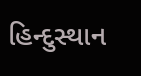હિન્દુસ્થાન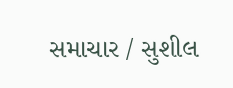સમાચાર / સુશીલ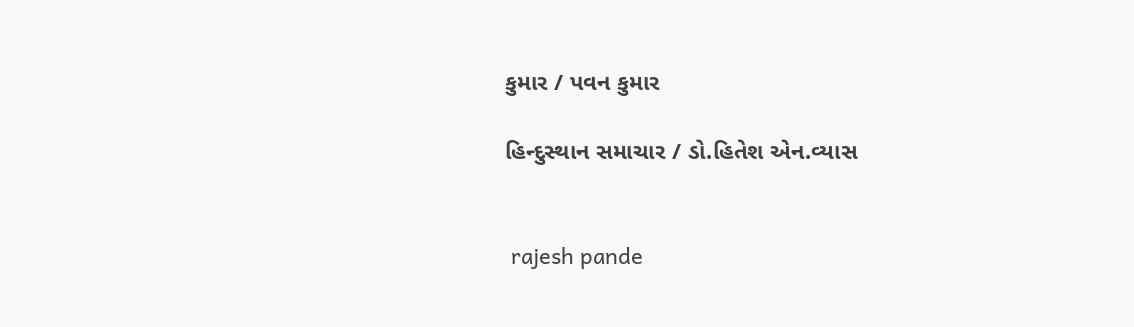કુમાર / પવન કુમાર

હિન્દુસ્થાન સમાચાર / ડો.હિતેશ એન.વ્યાસ


 rajesh pande